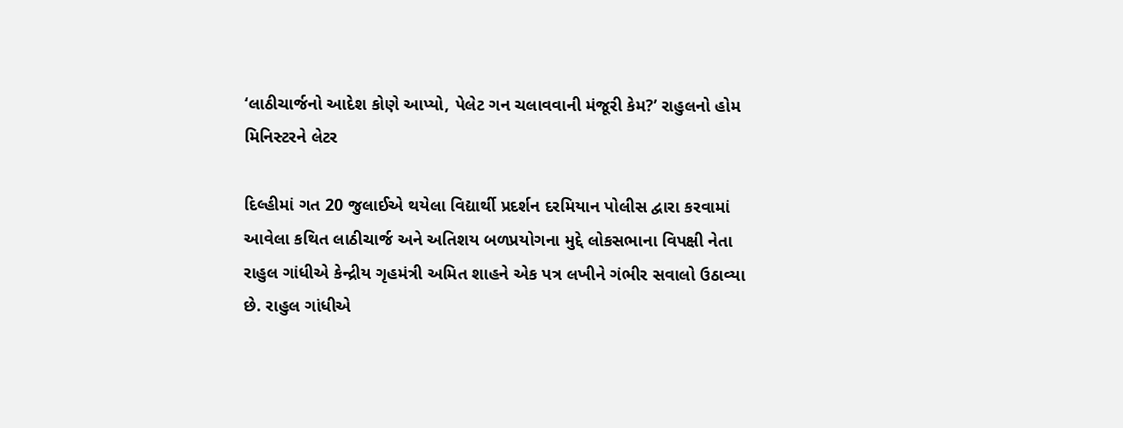‘લાઠીચાર્જનો આદેશ કોણે આપ્યો, પેલેટ ગન ચલાવવાની મંજૂરી કેમ?’ રાહુલનો હોમ મિનિસ્ટરને લેટર

દિલ્હીમાં ગત 20 જુલાઈએ થયેલા વિદ્યાર્થી પ્રદર્શન દરમિયાન પોલીસ દ્વારા કરવામાં આવેલા કથિત લાઠીચાર્જ અને અતિશય બળપ્રયોગના મુદ્દે લોકસભાના વિપક્ષી નેતા રાહુલ ગાંધીએ કેન્દ્રીય ગૃહમંત્રી અમિત શાહને એક પત્ર લખીને ગંભીર સવાલો ઉઠાવ્યા છે. રાહુલ ગાંધીએ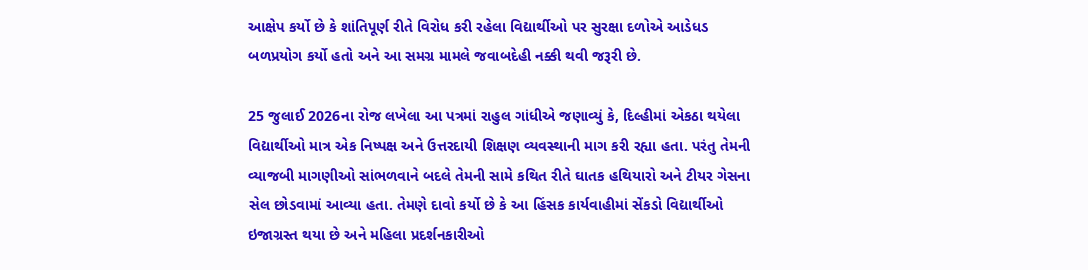આક્ષેપ કર્યો છે કે શાંતિપૂર્ણ રીતે વિરોધ કરી રહેલા વિદ્યાર્થીઓ પર સુરક્ષા દળોએ આડેધડ બળપ્રયોગ કર્યો હતો અને આ સમગ્ર મામલે જવાબદેહી નક્કી થવી જરૂરી છે.

25 જુલાઈ 2026ના રોજ લખેલા આ પત્રમાં રાહુલ ગાંધીએ જણાવ્યું કે, દિલ્હીમાં એકઠા થયેલા વિદ્યાર્થીઓ માત્ર એક નિષ્પક્ષ અને ઉત્તરદાયી શિક્ષણ વ્યવસ્થાની માગ કરી રહ્યા હતા. પરંતુ તેમની વ્યાજબી માગણીઓ સાંભળવાને બદલે તેમની સામે કથિત રીતે ઘાતક હથિયારો અને ટીયર ગેસના સેલ છોડવામાં આવ્યા હતા. તેમણે દાવો કર્યો છે કે આ હિંસક કાર્યવાહીમાં સેંકડો વિદ્યાર્થીઓ ઇજાગ્રસ્ત થયા છે અને મહિલા પ્રદર્શનકારીઓ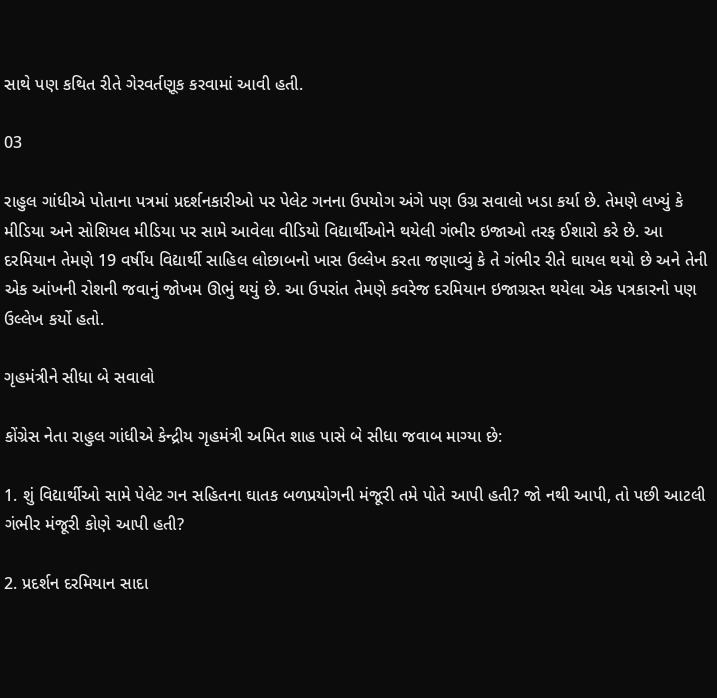સાથે પણ કથિત રીતે ગેરવર્તણૂક કરવામાં આવી હતી.

03

રાહુલ ગાંધીએ પોતાના પત્રમાં પ્રદર્શનકારીઓ પર પેલેટ ગનના ઉપયોગ અંગે પણ ઉગ્ર સવાલો ખડા કર્યા છે. તેમણે લખ્યું કે મીડિયા અને સોશિયલ મીડિયા પર સામે આવેલા વીડિયો વિદ્યાર્થીઓને થયેલી ગંભીર ઇજાઓ તરફ ઈશારો કરે છે. આ દરમિયાન તેમણે 19 વર્ષીય વિદ્યાર્થી સાહિલ લોછાબનો ખાસ ઉલ્લેખ કરતા જણાવ્યું કે તે ગંભીર રીતે ઘાયલ થયો છે અને તેની એક આંખની રોશની જવાનું જોખમ ઊભું થયું છે. આ ઉપરાંત તેમણે કવરેજ દરમિયાન ઇજાગ્રસ્ત થયેલા એક પત્રકારનો પણ ઉલ્લેખ કર્યો હતો.

ગૃહમંત્રીને સીધા બે સવાલો

કોંગ્રેસ નેતા રાહુલ ગાંધીએ કેન્દ્રીય ગૃહમંત્રી અમિત શાહ પાસે બે સીધા જવાબ માગ્યા છે:

1. શું વિદ્યાર્થીઓ સામે પેલેટ ગન સહિતના ઘાતક બળપ્રયોગની મંજૂરી તમે પોતે આપી હતી? જો નથી આપી, તો પછી આટલી ગંભીર મંજૂરી કોણે આપી હતી?

2. પ્રદર્શન દરમિયાન સાદા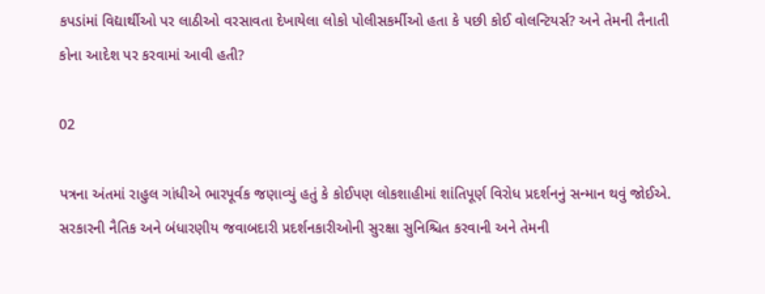કપડાંમાં વિદ્યાર્થીઓ પર લાઠીઓ વરસાવતા દેખાયેલા લોકો પોલીસકર્મીઓ હતા કે પછી કોઈ વોલન્ટિયર્સ? અને તેમની તૈનાતી કોના આદેશ પર કરવામાં આવી હતી?

02

પત્રના અંતમાં રાહુલ ગાંધીએ ભારપૂર્વક જણાવ્યું હતું કે કોઈપણ લોકશાહીમાં શાંતિપૂર્ણ વિરોધ પ્રદર્શનનું સન્માન થવું જોઈએ. સરકારની નૈતિક અને બંધારણીય જવાબદારી પ્રદર્શનકારીઓની સુરક્ષા સુનિશ્ચિત કરવાની અને તેમની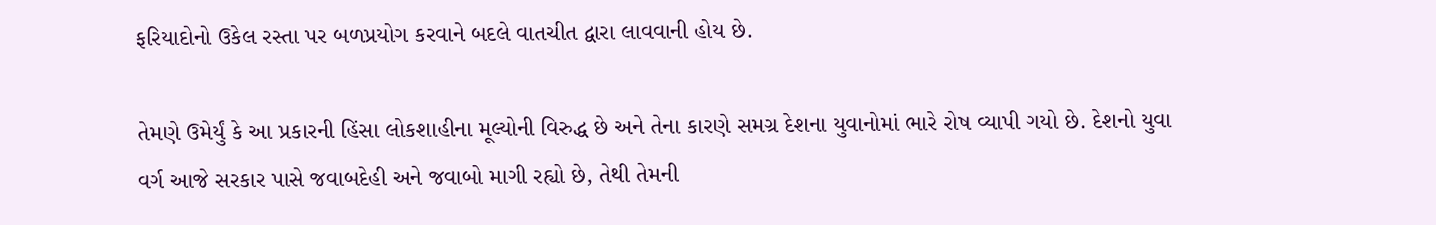ફરિયાદોનો ઉકેલ રસ્તા પર બળપ્રયોગ કરવાને બદલે વાતચીત દ્વારા લાવવાની હોય છે.

તેમણે ઉમેર્યું કે આ પ્રકારની હિંસા લોકશાહીના મૂલ્યોની વિરુદ્ધ છે અને તેના કારણે સમગ્ર દેશના યુવાનોમાં ભારે રોષ વ્યાપી ગયો છે. દેશનો યુવા વર્ગ આજે સરકાર પાસે જવાબદેહી અને જવાબો માગી રહ્યો છે, તેથી તેમની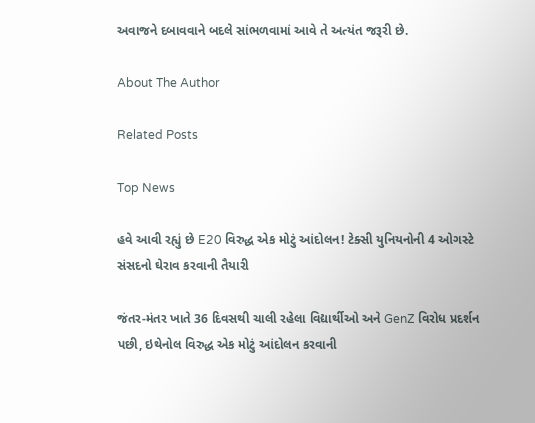અવાજને દબાવવાને બદલે સાંભળવામાં આવે તે અત્યંત જરૂરી છે.

About The Author

Related Posts

Top News

હવે આવી રહ્યું છે E20 વિરુદ્ધ એક મોટું આંદોલન! ટેક્સી યુનિયનોની 4 ઓગસ્ટે સંસદનો ઘેરાવ કરવાની તૈયારી

જંતર-મંતર ખાતે 36 દિવસથી ચાલી રહેલા વિદ્યાર્થીઓ અને GenZ વિરોધ પ્રદર્શન પછી, ઇથેનોલ વિરુદ્ધ એક મોટું આંદોલન કરવાની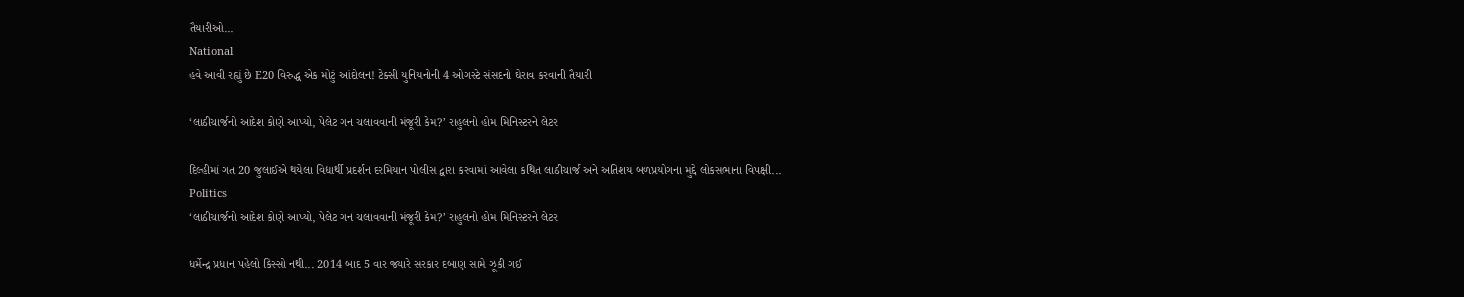તૈયારીઓ...
National
હવે આવી રહ્યું છે E20 વિરુદ્ધ એક મોટું આંદોલન! ટેક્સી યુનિયનોની 4 ઓગસ્ટે સંસદનો ઘેરાવ કરવાની તૈયારી

‘લાઠીચાર્જનો આદેશ કોણે આપ્યો, પેલેટ ગન ચલાવવાની મંજૂરી કેમ?’ રાહુલનો હોમ મિનિસ્ટરને લેટર

દિલ્હીમાં ગત 20 જુલાઈએ થયેલા વિદ્યાર્થી પ્રદર્શન દરમિયાન પોલીસ દ્વારા કરવામાં આવેલા કથિત લાઠીચાર્જ અને અતિશય બળપ્રયોગના મુદ્દે લોકસભાના વિપક્ષી...
Politics
‘લાઠીચાર્જનો આદેશ કોણે આપ્યો, પેલેટ ગન ચલાવવાની મંજૂરી કેમ?’ રાહુલનો હોમ મિનિસ્ટરને લેટર

ધર્મેન્દ્ર પ્રધાન પહેલો કિસ્સો નથી... 2014 બાદ 5 વાર જ્યારે સરકાર દબાણ સામે ઝૂકી ગઈ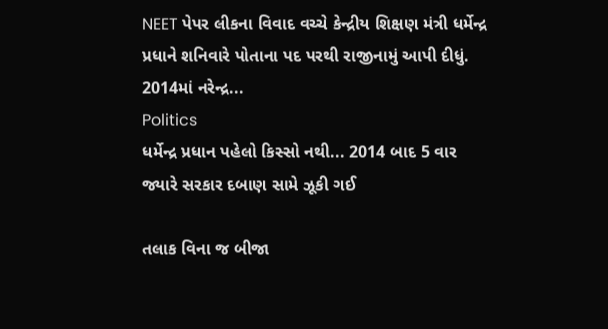NEET પેપર લીકના વિવાદ વચ્ચે કેન્દ્રીય શિક્ષણ મંત્રી ધર્મેન્દ્ર પ્રધાને શનિવારે પોતાના પદ પરથી રાજીનામું આપી દીધું. 2014માં નરેન્દ્ર...
Politics
ધર્મેન્દ્ર પ્રધાન પહેલો કિસ્સો નથી... 2014 બાદ 5 વાર જ્યારે સરકાર દબાણ સામે ઝૂકી ગઈ

તલાક વિના જ બીજા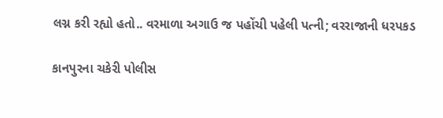લગ્ન કરી રહ્યો હતો.. વરમાળા અગાઉ જ પહોંચી પહેલી પત્ની; વરરાજાની ધરપકડ

કાનપુરના ચકેરી પોલીસ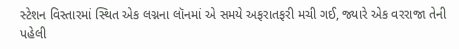સ્ટેશન વિસ્તારમાં સ્થિત એક લગ્નના લૉનમાં એ સમયે અફરાતફરી મચી ગઈ, જ્યારે એક વરરાજા તેની પહેલી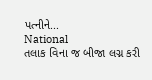પત્નીને...
National
તલાક વિના જ બીજા લગ્ન કરી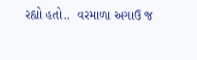રહ્યો હતો..  વરમાળા અગાઉ જ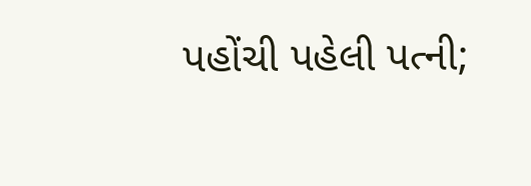પહોંચી પહેલી પત્ની;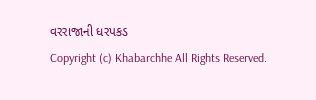વરરાજાની ધરપકડ
Copyright (c) Khabarchhe All Rights Reserved.